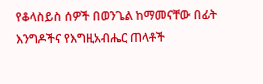የቆላስይስ ሰዎች በወንጌል ከማመናቸው በፊት እንግዶችና የእግዚአብሔር ጠላቶች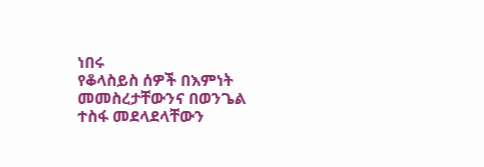ነበሩ
የቆላስይስ ሰዎች በእምነት መመስረታቸውንና በወንጌል ተስፋ መደላደላቸውን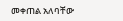መቀጠል አለባቸው